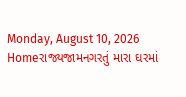Monday, August 10, 2026
Homeરાજ્યજામનગરતું મારા ઘરમાં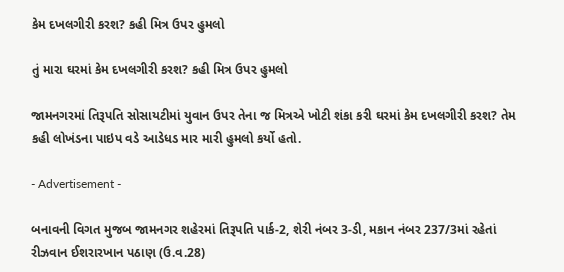કેમ દખલગીરી કરશ? કહી મિત્ર ઉપર હુમલો

તું મારા ઘરમાં કેમ દખલગીરી કરશ? કહી મિત્ર ઉપર હુમલો

જામનગરમાં તિરૂપતિ સોસાયટીમાં યુવાન ઉપર તેના જ મિત્રએ ખોટી શંકા કરી ઘરમાં કેમ દખલગીરી કરશ? તેમ કહી લોખંડના પાઇપ વડે આડેધડ માર મારી હુમલો કર્યો હતો.

- Advertisement -

બનાવની વિગત મુજબ જામનગર શહેરમાં તિરૂપતિ પાર્ક-2, શેરી નંબર 3-ડી, મકાન નંબર 237/3માં રહેતાં રીઝવાન ઈશરારખાન પઠાણ (ઉ.વ.28)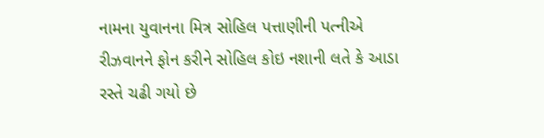નામના યુવાનના મિત્ર સોહિલ પત્તાણીની પત્નીએ રીઝવાનને ફોન કરીને સોહિલ કોઇ નશાની લતે કે આડા રસ્તે ચઢી ગયો છે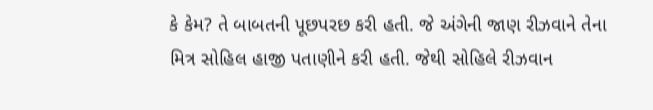કે કેમ? તે બાબતની પૂછપરછ કરી હતી. જે અંગેની જાણ રીઝવાને તેના મિત્ર સોહિલ હાજી પતાણીને કરી હતી. જેથી સોહિલે રીઝવાન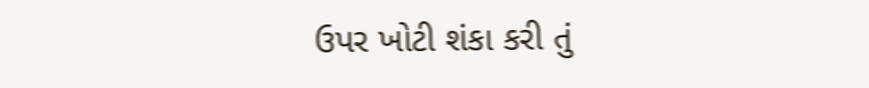ઉપર ખોટી શંકા કરી તું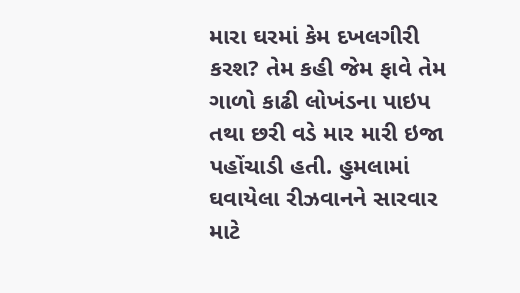મારા ઘરમાં કેમ દખલગીરી કરશ? તેમ કહી જેમ ફાવે તેમ ગાળો કાઢી લોખંડના પાઇપ તથા છરી વડે માર મારી ઇજા પહોંચાડી હતી. હુમલામાં ઘવાયેલા રીઝવાનને સારવાર માટે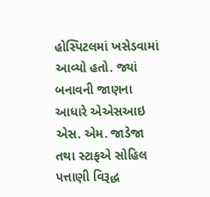હોસ્પિટલમાં ખસેડવામાં આવ્યો હતો. જ્યાં બનાવની જાણના આધારે એએસઆઇ એસ. એમ. જાડેજા તથા સ્ટાફએ સોહિલ પત્તાણી વિરૂદ્ધ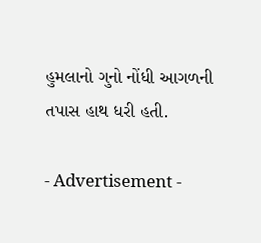હુમલાનો ગુનો નોંધી આગળની તપાસ હાથ ધરી હતી.

- Advertisement -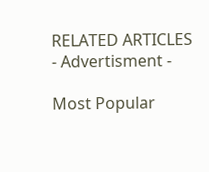RELATED ARTICLES
- Advertisment -

Most Popular